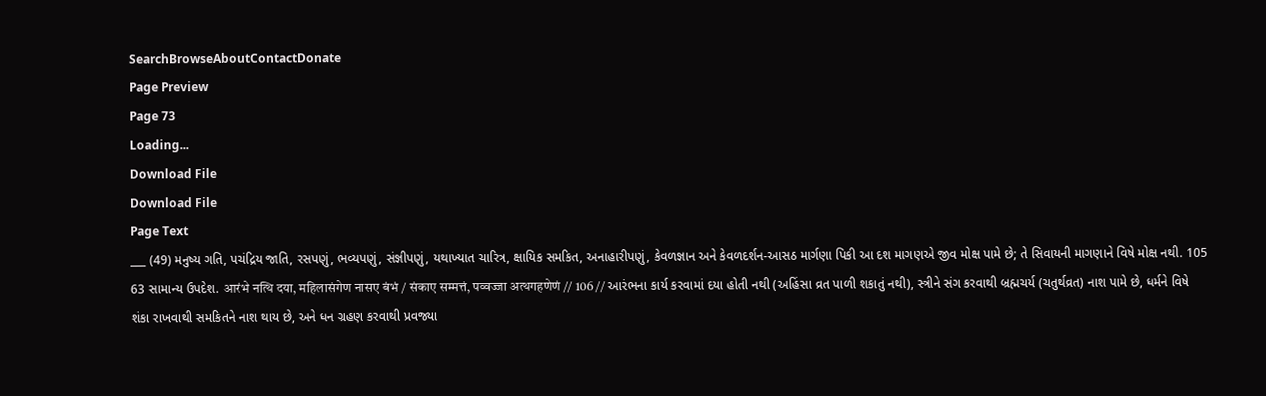SearchBrowseAboutContactDonate
Page Preview
Page 73
Loading...
Download File
Download File
Page Text
___ (49) મનુષ્ય ગતિ, પચંદ્રિય જાતિ, રસપણું, ભવ્યપણું, સંજ્ઞીપણું, યથાખ્યાત ચારિત્ર, ક્ષાયિક સમકિત, અનાહારીપણું, કેવળજ્ઞાન અને કેવળદર્શન-આસઠ માર્ગણા પિકી આ દશ માગણએ જીવ મોક્ષ પામે છે; તે સિવાયની માગણાને વિષે મોક્ષ નથી. 105 63 સામાન્ય ઉપદેશ. आरंभे नत्थि दया, महिलासंगेण नासए बंभं / संकाए सम्मत्तं, पव्वज्जा अत्थगहणेणं // 106 // આરંભના કાર્ય કરવામાં દયા હોતી નથી (અહિંસા વ્રત પાળી શકાતું નથી), સ્ત્રીને સંગ કરવાથી બ્રહ્મચર્ય (ચતુર્થવ્રત) નાશ પામે છે, ધર્મને વિષે શંકા રાખવાથી સમકિતને નાશ થાય છે, અને ધન ગ્રહણ કરવાથી પ્રવજ્યા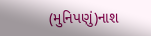(મુનિપણું)નાશ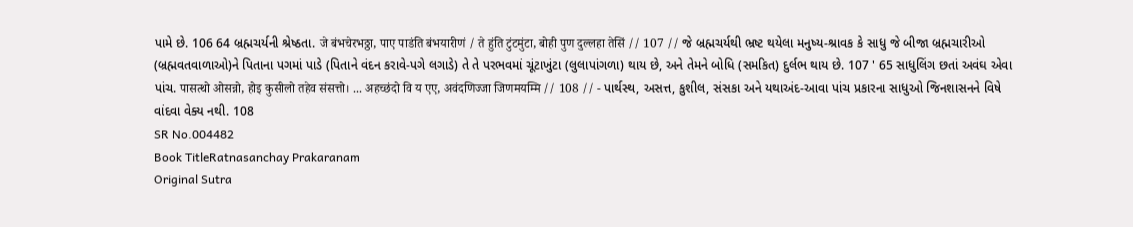પામે છે. 106 64 બ્રહ્મચર્યની શ્રેષ્ઠતા. जे बंभचेरभठ्ठा, पाए पाडंति बंभयारीणं / ते हुंति टुंटमुंटा, बोही पुण दुल्लहा तेसिं // 107 // જે બ્રહ્મચર્યથી ભ્રષ્ટ થયેલા મનુષ્ય-શ્રાવક કે સાધુ જે બીજા બ્રહ્મચારીઓ (બ્રહ્મવતવાળાઓ)ને પિતાના પગમાં પાડે (પિતાને વંદન કરાવે-પગે લગાડે) તે તે પરભવમાં ચૂંટાખુંટા (લુલાપાંગળા) થાય છે, અને તેમને બોધિ (સમકિત) દુર્લભ થાય છે. 107 ' 65 સાધુલિંગ છતાં અવંઘ એવા પાંચ. पासत्थो ओसन्नो, होइ कुसीलो तहेव संसत्तो। ... अहच्छंदो वि य एए, अवंदणिज्जा जिणमयम्मि // 108 // - પાર્થસ્થ, અસત્ત, કુશીલ, સંસકા અને યથાઅંદ-આવા પાંચ પ્રકારના સાધુઓ જિનશાસનને વિષે વાંદવા વેક્ય નથી. 108
SR No.004482
Book TitleRatnasanchay Prakaranam
Original Sutra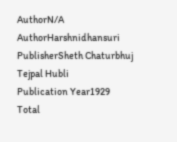AuthorN/A
AuthorHarshnidhansuri
PublisherSheth Chaturbhuj Tejpal Hubli
Publication Year1929
Total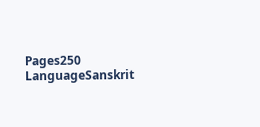Pages250
LanguageSanskrit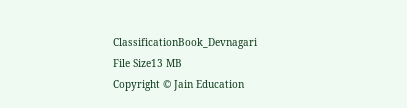ClassificationBook_Devnagari
File Size13 MB
Copyright © Jain Education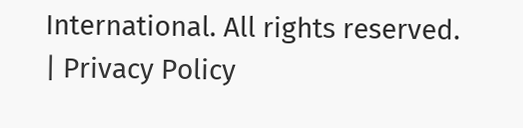International. All rights reserved. | Privacy Policy